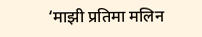‘माझी प्रतिमा मलिन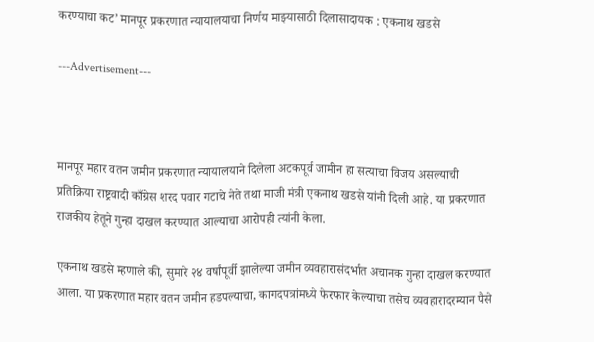करण्याचा कट’ मानपूर प्रकरणात न्यायालयाचा निर्णय माझ्यासाठी दिलासादायक : एकनाथ खडसे

---Advertisement---



मानपूर महार वतन जमीन प्रकरणात न्यायालयाने दिलेला अटकपूर्व जामीन हा सत्याचा विजय असल्याची प्रतिक्रिया राष्ट्रवादी काँग्रेस शरद पवार गटाचे नेते तथा माजी मंत्री एकनाथ खडसे यांनी दिली आहे. या प्रकरणात राजकीय हेतूने गुन्हा दाखल करण्यात आल्याचा आरोपही त्यांनी केला.

एकनाथ खडसे म्हणाले की, सुमारे २४ वर्षांपूर्वी झालेल्या जमीन व्यवहारासंदर्भात अचानक गुन्हा दाखल करण्यात आला. या प्रकरणात महार वतन जमीन हडपल्याचा, कागदपत्रांमध्ये फेरफार केल्याचा तसेच व्यवहारादरम्यान पैसे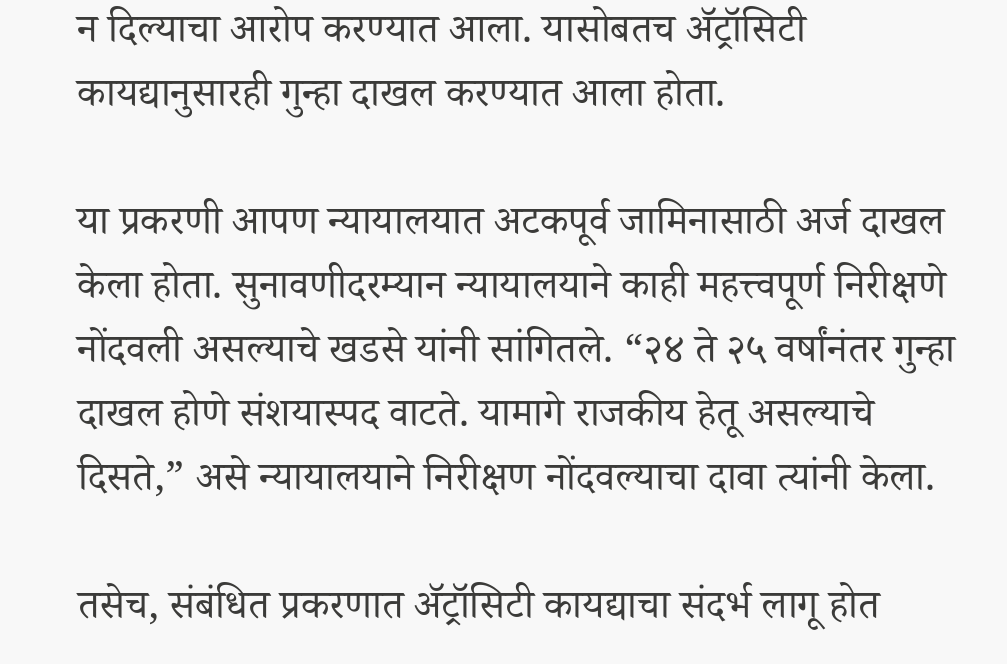न दिल्याचा आरोप करण्यात आला. यासोबतच ॲट्रॉसिटी कायद्यानुसारही गुन्हा दाखल करण्यात आला होता.

या प्रकरणी आपण न्यायालयात अटकपूर्व जामिनासाठी अर्ज दाखल केला होता. सुनावणीदरम्यान न्यायालयाने काही महत्त्वपूर्ण निरीक्षणे नोंदवली असल्याचे खडसे यांनी सांगितले. “२४ ते २५ वर्षांनंतर गुन्हा दाखल होणे संशयास्पद वाटते. यामागे राजकीय हेतू असल्याचे दिसते,” असे न्यायालयाने निरीक्षण नोंदवल्याचा दावा त्यांनी केला.

तसेच, संबंधित प्रकरणात ॲट्रॉसिटी कायद्याचा संदर्भ लागू होत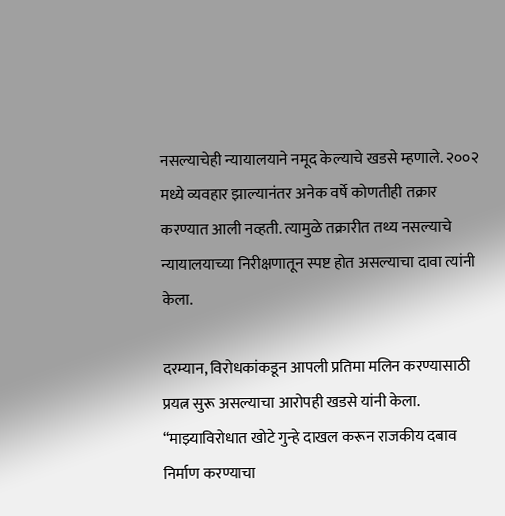नसल्याचेही न्यायालयाने नमूद केल्याचे खडसे म्हणाले. २००२ मध्ये व्यवहार झाल्यानंतर अनेक वर्षे कोणतीही तक्रार करण्यात आली नव्हती. त्यामुळे तक्रारीत तथ्य नसल्याचे न्यायालयाच्या निरीक्षणातून स्पष्ट होत असल्याचा दावा त्यांनी केला.

दरम्यान, विरोधकांकडून आपली प्रतिमा मलिन करण्यासाठी प्रयत्न सुरू असल्याचा आरोपही खडसे यांनी केला. “माझ्याविरोधात खोटे गुन्हे दाखल करून राजकीय दबाव निर्माण करण्याचा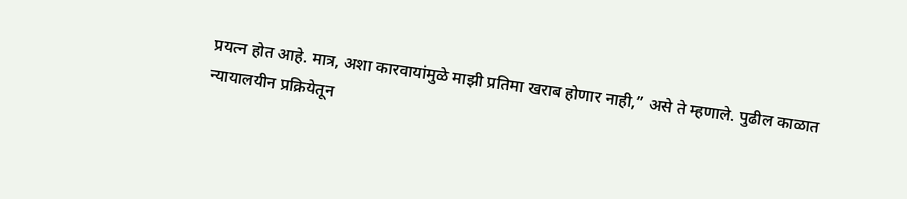प्रयत्न होत आहे. मात्र, अशा कारवायांमुळे माझी प्रतिमा खराब होणार नाही,” असे ते म्हणाले. पुढील काळात न्यायालयीन प्रक्रियेतून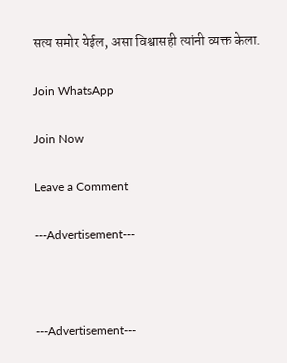सत्य समोर येईल, असा विश्वासही त्यांनी व्यक्त केला.

Join WhatsApp

Join Now

Leave a Comment

---Advertisement---



---Advertisement---